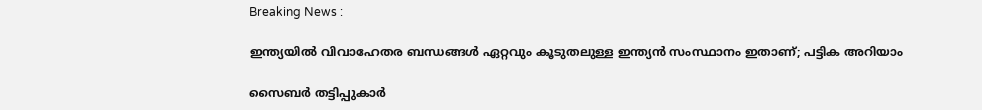Breaking News :

ഇന്ത്യയില്‍ വിവാഹേതര ബന്ധങ്ങള്‍ ഏറ്റവും കൂടുതലുള്ള ഇന്ത്യന്‍ സംസ്ഥാനം ഇതാണ്; പട്ടിക അറിയാം

സൈബര്‍ തട്ടിപ്പുകാര്‍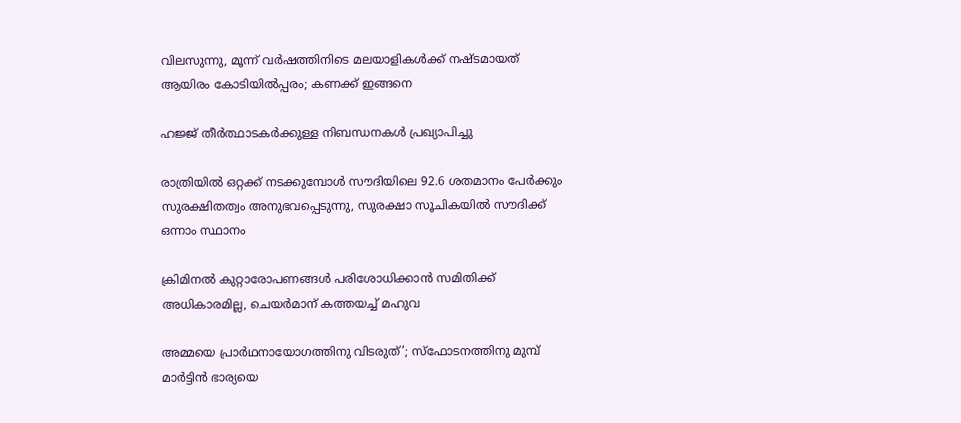വിലസുന്നു, മൂന്ന് വര്‍ഷത്തിനിടെ മലയാളികള്‍ക്ക് നഷ്ടമായത് ആയിരം കോടിയില്‍പ്പരം; കണക്ക് ഇങ്ങനെ

ഹജ്ജ് തീർത്ഥാടകർക്കുള്ള നിബന്ധനകൾ പ്രഖ്യാപിച്ചു

രാത്രിയിൽ ഒറ്റക്ക് നടക്കുമ്പോൾ സൗദിയിലെ 92.6 ശതമാനം പേർക്കും സുരക്ഷിതത്വം അനുഭവപ്പെടുന്നു, സുരക്ഷാ സൂചികയിൽ സൗദിക്ക് ഒന്നാം സ്ഥാനം

ക്രിമിനല്‍ കുറ്റാരോപണങ്ങള്‍ പരിശോധിക്കാന്‍ സമിതിക്ക്‌ അധികാരമില്ല, ചെയര്‍മാന്‌ കത്തയച്ച് മഹുവ

അമ്മയെ പ്രാര്‍ഥനായോഗത്തിനു വിടരുത്’; സ്‌ഫോടനത്തിനു മുമ്പ് മാര്‍ട്ടിന്‍ ഭാര്യയെ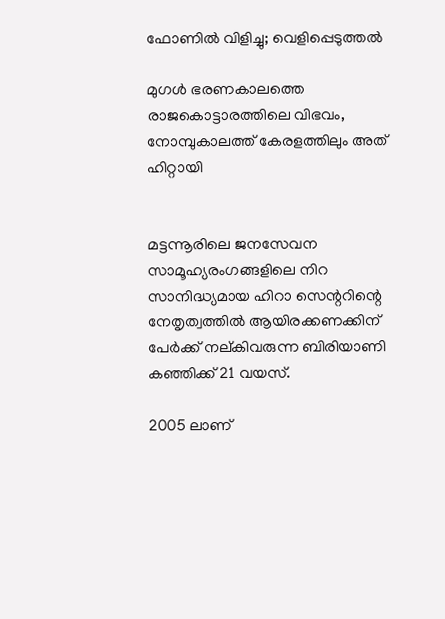ഫോണില്‍ വിളിച്ചു; വെളിപ്പെടുത്തല്‍

മുഗൾ ഭരണകാലത്തെ രാജകൊട്ടാരത്തിലെ വിഭവം, നോമ്പുകാലത്ത് കേരളത്തിലും അത്‌ ഹിറ്റായി


മട്ടന്നൂരിലെ ജനസേവന സാമൂഹ്യരംഗങ്ങളിലെ നിറ സാനിദ്ധ്യമായ ഹിറാ സെന്ററിന്റെ
നേതൃത്വത്തിൽ ആയിരക്കണക്കിന് പേർക്ക് നല്കിവരുന്ന ബിരിയാണി കഞ്ഞിക്ക് 21 വയസ്.

2005 ലാണ്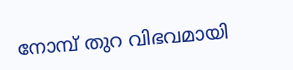നോമ്പ് തുറ വിഭവമായി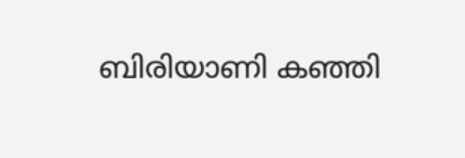ബിരിയാണി കഞ്ഞി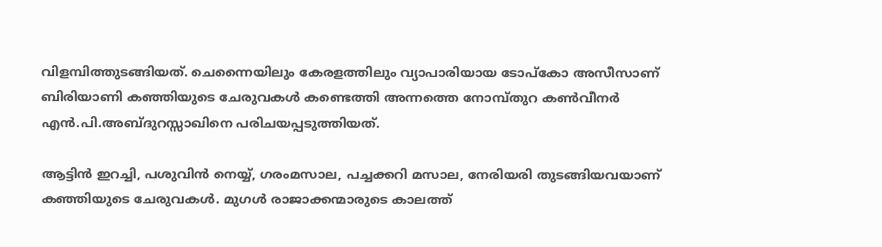വിളമ്പിത്തുടങ്ങിയത്. ചെന്നൈയിലും കേരളത്തിലും വ്യാപാരിയായ ടോപ്കോ അസീസാണ് ബിരിയാണി കഞ്ഞിയുടെ ചേരുവകൾ കണ്ടെത്തി അന്നത്തെ നോമ്പ്തുറ കൺവീനർ എൻ.പി.അബ്ദുറസ്സാഖിനെ പരിചയപ്പടുത്തിയത്.

ആട്ടിൻ ഇറച്ചി, പശുവിൻ നെയ്യ്, ഗരംമസാല, പച്ചക്കറി മസാല, നേരിയരി തുടങ്ങിയവയാണ്
കഞ്ഞിയുടെ ചേരുവകൾ. മുഗൾ രാജാക്കന്മാരുടെ കാലത്ത്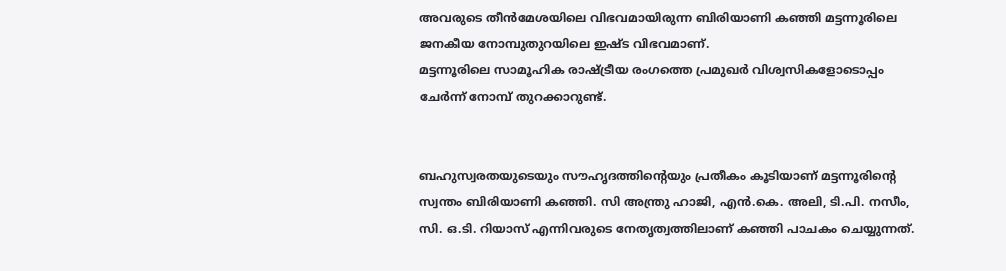അവരുടെ തീൻമേശയിലെ വിഭവമായിരുന്ന ബിരിയാണി കഞ്ഞി മട്ടന്നൂരിലെ ജനകീയ നോമ്പുതുറയിലെ ഇഷ്ട വിഭവമാണ്.
മട്ടന്നൂരിലെ സാമൂഹിക രാഷ്ട്രീയ രംഗത്തെ പ്രമുഖർ വിശ്വസികളോടൊപ്പം ചേർന്ന് നോമ്പ് തുറക്കാറുണ്ട്.


ബഹുസ്വരതയുടെയും സൗഹൃദത്തിന്റെയും പ്രതീകം കൂടിയാണ് മട്ടന്നൂരിന്റെ സ്വന്തം ബിരിയാണി കഞ്ഞി. സി അന്ത്രു ഹാജി, എൻ.കെ. അലി, ടി.പി. നസീം, സി. ഒ.ടി. റിയാസ് എന്നിവരുടെ നേതൃത്വത്തിലാണ് കഞ്ഞി പാചകം ചെയ്യുന്നത്.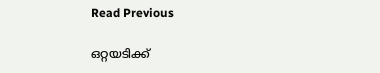Read Previous

ഒറ്റയടിക്ക്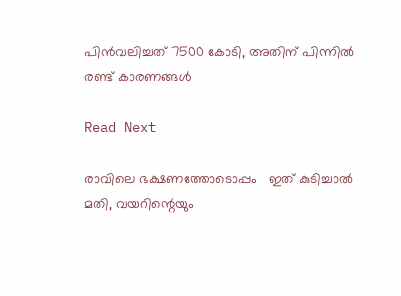പിന്‍വലിച്ചത് 7500 കോടി, അതിന് പിന്നില്‍ രണ്ട് കാരണങ്ങള്‍

Read Next

രാവിലെ ഭക്ഷണത്തോടൊപ്പം   ഇത് കുടിച്ചാൽ മതി, വയറിന്റെയും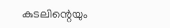കുടലിന്റെയും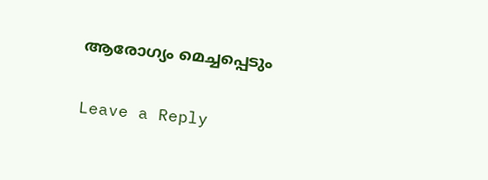ആരോഗ്യം മെച്ചപ്പെടും

Leave a Reply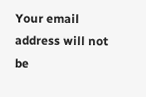Your email address will not be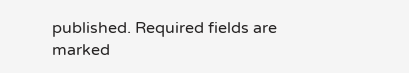published. Required fields are marked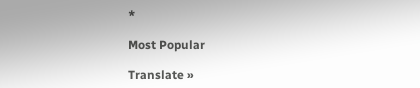*

Most Popular

Translate »